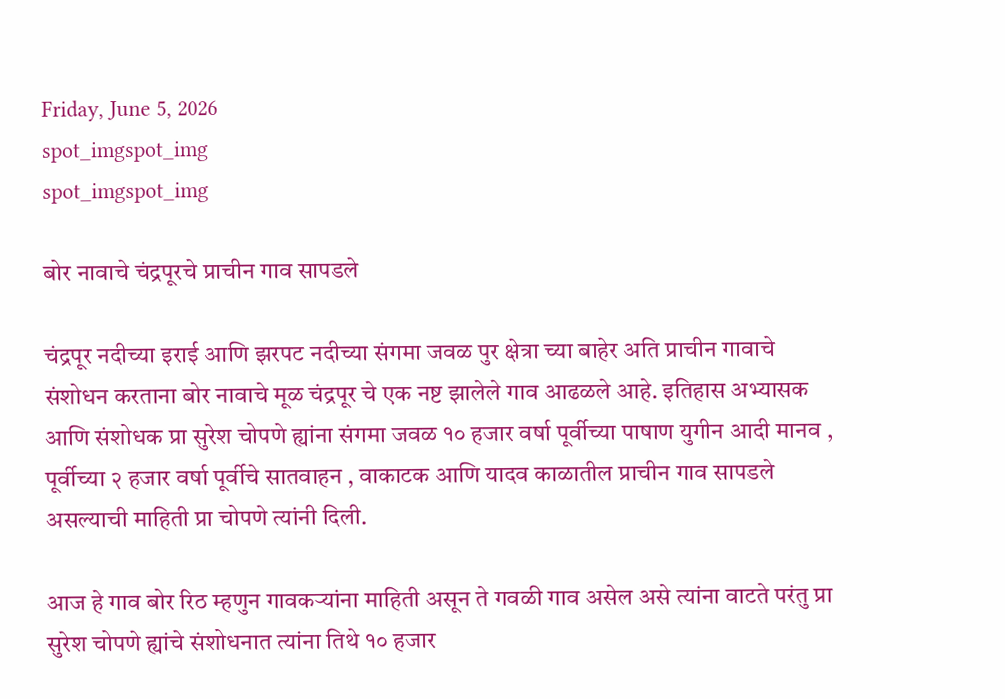Friday, June 5, 2026
spot_imgspot_img
spot_imgspot_img

बोर नावाचे चंद्रपूरचे प्राचीन गाव सापडले

चंद्रपूर नदीच्या इराई आणि झरपट नदीच्या संगमा जवळ पुर क्षेत्रा च्या बाहेर अति प्राचीन गावाचे संशोधन करताना बोर नावाचे मूळ चंद्रपूर चे एक नष्ट झालेले गाव आढळले आहे. इतिहास अभ्यासक आणि संशोधक प्रा सुरेश चोपणे ह्यांना संगमा जवळ १० हजार वर्षा पूर्वीच्या पाषाण युगीन आदी मानव , पूर्वीच्या २ हजार वर्षा पूर्वीचे सातवाहन , वाकाटक आणि यादव काळातील प्राचीन गाव सापडले असल्याची माहिती प्रा चोपणे त्यांनी दिली.

आज हे गाव बोर रिठ म्हणुन गावकऱ्यांना माहिती असून ते गवळी गाव असेल असे त्यांना वाटते परंतु प्रा सुरेश चोपणे ह्यांचे संशोधनात त्यांना तिथे १० हजार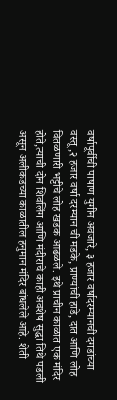वर्षापूर्वीची पाषाण युगीन अवजारे, ३ हजार वर्षादरम्यानची दगडांच्या वस्तू,२ हजार वर्षा दरम्यान ची मडके, प्राण्यांची हाडे, दात आणि लोह वितळणारी भट्टीचे लोह खडक आढळले. इथे प्राचीन काळात एक मंदिर होते,त्याची दोन शिवलिंग आणि मंदीराचे काही अवशेष सुद्धा तिथे पडली असून अलीकडच्या काळातील हनुमान मंदिर बांधलेले आहे. शेती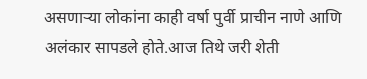असणाऱ्या लोकांना काही वर्षा पुर्वी प्राचीन नाणे आणि अलंकार सापडले होते.आज तिथे जरी शेती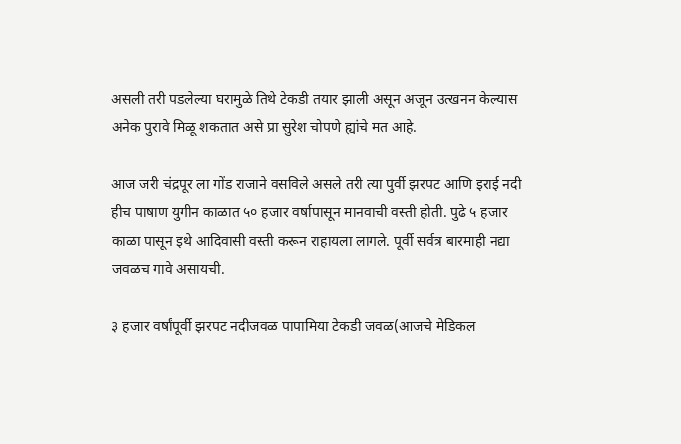असली तरी पडलेल्या घरामुळे तिथे टेकडी तयार झाली असून अजून उत्खनन केल्यास अनेक पुरावे मिळू शकतात असे प्रा सुरेश चोपणे ह्यांचे मत आहे.

आज जरी चंद्रपूर ला गोंड राजाने वसविले असले तरी त्या पुर्वी झरपट आणि इराई नदी हीच पाषाण युगीन काळात ५० हजार वर्षापासून मानवाची वस्ती होती. पुढे ५ हजार काळा पासून इथे आदिवासी वस्ती करून राहायला लागले. पूर्वी सर्वत्र बारमाही नद्या जवळच गावे असायची.

३ हजार वर्षांपूर्वी झरपट नदीजवळ पापामिया टेकडी जवळ(आजचे मेडिकल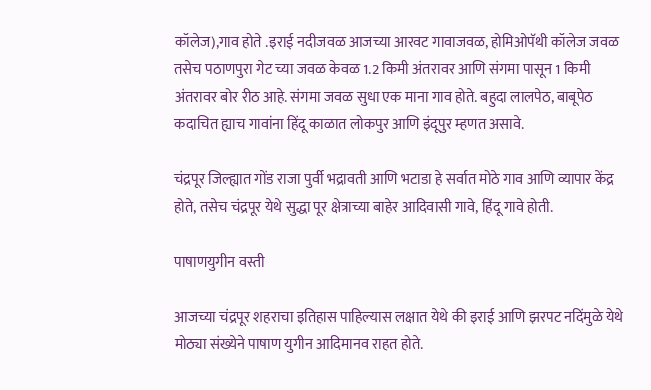कॉलेज),गाव होते .इराई नदीजवळ आजच्या आरवट गावाजवळ, होमिओपॅथी कॉलेज जवळ तसेच पठाणपुरा गेट च्या जवळ केवळ 1.2 किमी अंतरावर आणि संगमा पासून 1 किमी अंतरावर बोर रीठ आहे. संगमा जवळ सुधा एक माना गाव होते. बहुदा लालपेठ, बाबूपेठ कदाचित ह्याच गावांना हिंदू काळात लोकपुर आणि इंदूपुर म्हणत असावे.

चंद्रपूर जिल्ह्यात गोंड राजा पुर्वी भद्रावती आणि भटाडा हे सर्वात मोठे गाव आणि व्यापार केंद्र होते, तसेच चंद्रपूर येथे सुद्धा पूर क्षेत्राच्या बाहेर आदिवासी गावे, हिंदू गावे होती.

पाषाणयुगीन वस्ती

आजच्या चंद्रपूर शहराचा इतिहास पाहिल्यास लक्षात येथे की इराई आणि झरपट नदिंमुळे येथे मोठ्या संख्येने पाषाण युगीन आदिमानव राहत होते.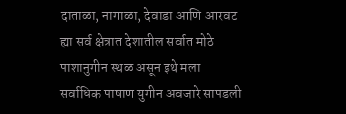दाताळा, नागाळा, देवाडा आणि आरवट ह्या सर्व क्षेत्रात देशातील सर्वात मोठे पाशानुगीन स्थळ असून इथे मला सर्वाधिक पाषाण युगीन अवजारे सापडली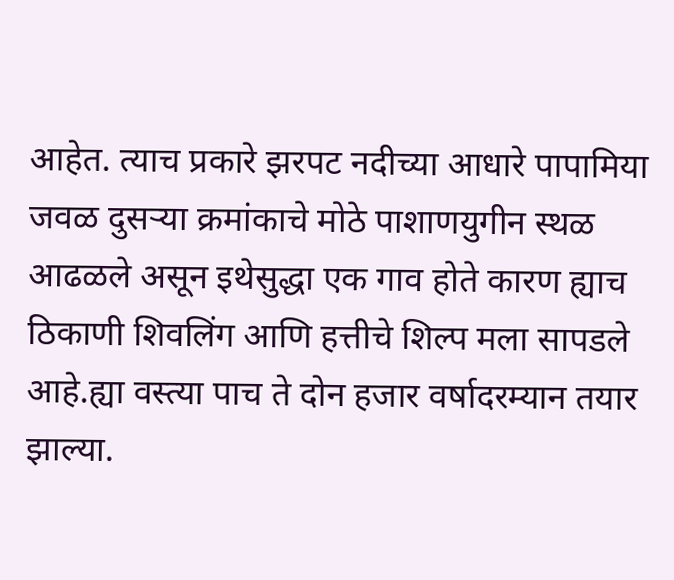आहेत. त्याच प्रकारे झरपट नदीच्या आधारे पापामिया जवळ दुसऱ्या क्रमांकाचे मोठे पाशाणयुगीन स्थळ आढळले असून इथेसुद्धा एक गाव होते कारण ह्याच ठिकाणी शिवलिंग आणि हत्तीचे शिल्प मला सापडले आहे.ह्या वस्त्या पाच ते दोन हजार वर्षादरम्यान तयार झाल्या.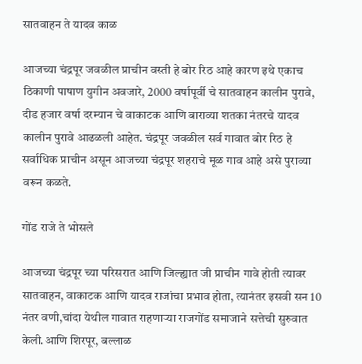सातवाहन ते यादव काळ

आजच्या चंद्रपूर जवळील प्राचीन वस्ती हे बोर रिठ आहे कारण इथे एकाच ठिकाणी पाषाण युगीन अवजारे, 2000 वर्षापूर्वी चे सातवाहन कालीन पुरावे, दीड हजार वर्षा दरम्यान चे वाकाटक आणि बाराव्या शतका नंतरचे यादव कालीन पुरावे आढळली आहेत. चंद्रपूर जवळील सर्व गावात बोर रिठ हे सर्वाधिक प्राचीन असून आजच्या चंद्रपूर शहराचे मूळ गाव आहे असे पुराव्या वरून कळते.

गोंड राजे ते भोसले

आजच्या चंद्रपूर च्या परिसरात आणि जिल्ह्यात जी प्राचीन गावे होती त्यावर सातवाहन, वाकाटक आणि यादव राजांचा प्रभाव होता, त्यानंतर इसवी सन 10 नंतर वणी,चांदा येथील गावात राहणाऱ्या राजगोंड समाजाने सत्तेची सुरुवात केली.आणि शिरपूर, बल्लाळ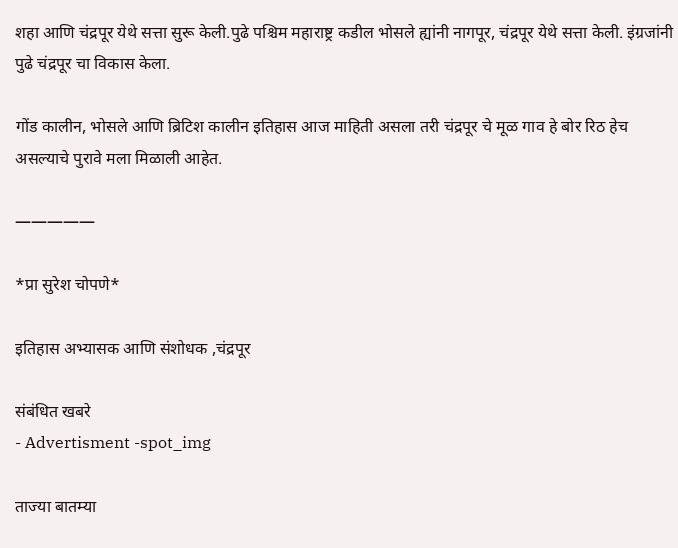शहा आणि चंद्रपूर येथे सत्ता सुरू केली.पुढे पश्चिम महाराष्ट्र कडील भोसले ह्यांनी नागपूर, चंद्रपूर येथे सत्ता केली. इंग्रजांनी पुढे चंद्रपूर चा विकास केला.

गोंड कालीन, भोसले आणि ब्रिटिश कालीन इतिहास आज माहिती असला तरी चंद्रपूर चे मूळ गाव हे बोर रिठ हेच असल्याचे पुरावे मला मिळाली आहेत.

—————

*प्रा सुरेश चोपणे*

इतिहास अभ्यासक आणि संशोधक ,चंद्रपूर

संबंधित खबरे
- Advertisment -spot_img

ताज्या बातम्या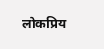लोकप्रिय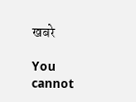खबरे

You cannot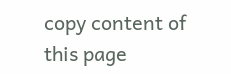copy content of this page